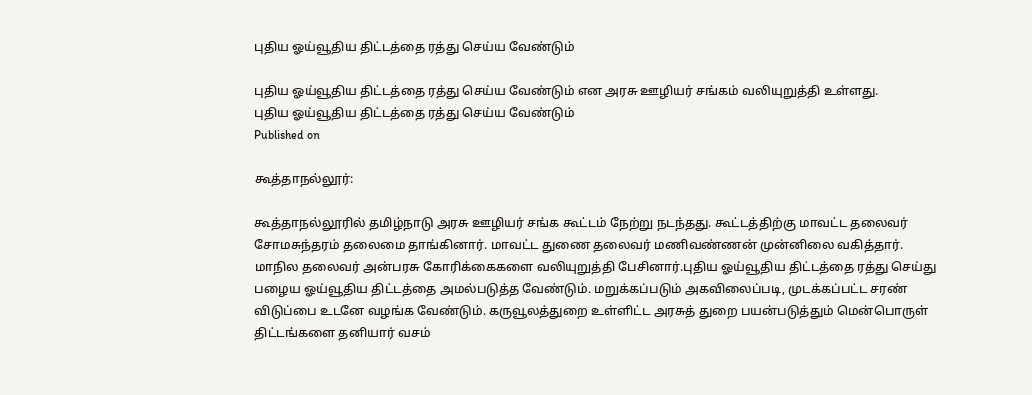புதிய ஓய்வூதிய திட்டத்தை ரத்து செய்ய வேண்டும்

புதிய ஓய்வூதிய திட்டத்தை ரத்து செய்ய வேண்டும் என அரசு ஊழியர் சங்கம் வலியுறுத்தி உள்ளது.
புதிய ஓய்வூதிய திட்டத்தை ரத்து செய்ய வேண்டும்
Published on

கூத்தாநல்லூர்:

கூத்தாநல்லூரில் தமிழ்நாடு அரசு ஊழியர் சங்க கூட்டம் நேற்று நடந்தது. கூட்டத்திற்கு மாவட்ட தலைவர் சோமசுந்தரம் தலைமை தாங்கினார். மாவட்ட துணை தலைவர் மணிவண்ணன் முன்னிலை வகித்தார். மாநில தலைவர் அன்பரசு கோரிக்கைகளை வலியுறுத்தி பேசினார்.புதிய ஓய்வூதிய திட்டத்தை ரத்து செய்து பழைய ஓய்வூதிய திட்டத்தை அமல்படுத்த வேண்டும். மறுக்கப்படும் அகவிலைப்படி, முடக்கப்பட்ட சரண் விடுப்பை உடனே வழங்க வேண்டும். கருவூலத்துறை உள்ளிட்ட அரசுத் துறை பயன்படுத்தும் மென்பொருள் திட்டங்களை தனியார் வசம்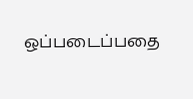ஒப்படைப்பதை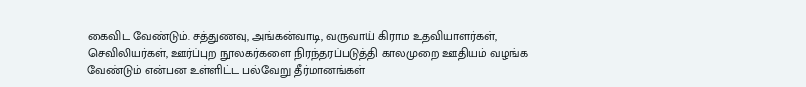கைவிட வேண்டும். சத்துணவு, அங்கன்வாடி, வருவாய் கிராம உதவியாளர்கள், செவிலியர்கள், ஊர்ப்புற நூலகர்களை நிரந்தரப்படுத்தி காலமுறை ஊதியம் வழங்க வேண்டும் என்பன உள்ளிட்ட பல்வேறு தீர்மானங்கள்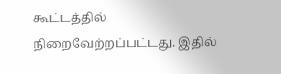கூட்டத்தில் நிறைவேற்றப்பட்டது. இதில்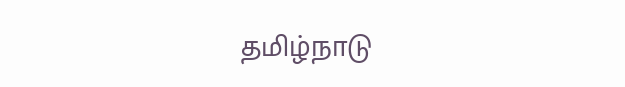தமிழ்நாடு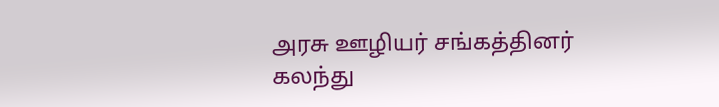அரசு ஊழியர் சங்கத்தினர் கலந்து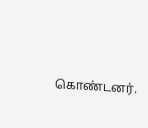கொண்டனர்.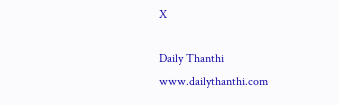X

Daily Thanthi
www.dailythanthi.com